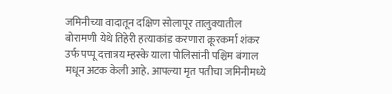जमिनीच्या वादातून दक्षिण सोलापूर तालुक्यातील बोरामणी येथे तिहेरी हत्याकांड करणारा क्रूरकर्मा शंकर उर्फ पप्पू दत्तात्रय म्हस्के याला पोलिसांनी पश्चिम बंगाल मधून अटक केली आहे. आपल्या मृत पतीचा जमिनीमध्ये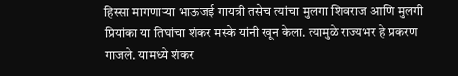हिस्सा मागणाऱ्या भाऊजई गायत्री तसेच त्यांचा मुलगा शिवराज आणि मुलगी प्रियांका या तिघांचा शंकर मस्के यांनी खून केला. त्यामुळे राज्यभर हे प्रकरण गाजले. यामध्ये शंकर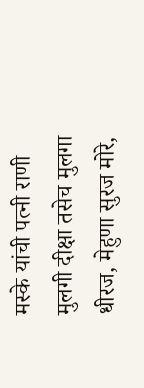मस्के यांची पत्नी राणी मुलगी दीक्षा तसेच मुलगा धीरज, मेहुणा सुरज मोरे,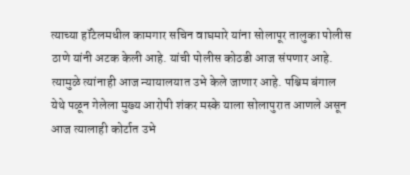त्याच्या हॉटेलमधील कामगार सचिन वाघमारे यांना सोलापूर तालुका पोलीस ठाणे यांनी अटक केली आहे. यांची पोलीस कोठडी आज संपणार आहे. त्यामुळे त्यांनाही आज न्यायालयात उभे केले जाणार आहे. पश्चिम बंगाल येथे पळून गेलेला मुख्य आरोपी शंकर मस्के याला सोलापुरात आणले असून आज त्यालाही कोर्टात उभे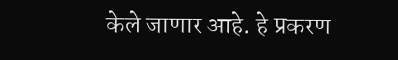केले जाणार आहे. हे प्रकरण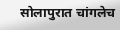सोलापुरात चांगलेच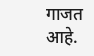गाजत आहे.